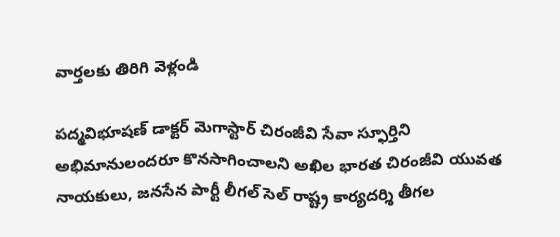వార్తలకు తిరిగి వెళ్లండి

పద్మవిభూషణ్ డాక్టర్ మెగాస్టార్ చిరంజీవి సేవా స్ఫూర్తిని అభిమానులందరూ కొనసాగించాలని అఖిల భారత చిరంజీవి యువత నాయకులు, జనసేన పార్టీ లీగల్ సెల్ రాష్ట్ర కార్యదర్శి తీగల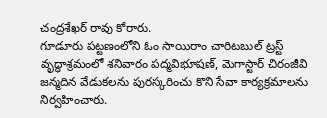చంద్రశేఖర్ రావు కోరారు.
గూడూరు పట్టణంలోని ఓం సాయిరాం చారిటబుల్ ట్రస్ట్ వృద్ధాశ్రమంలో శనివారం పద్మవిభూషణ్, మెగాస్టార్ చిరంజీవి జన్మదిన వేడుకలను పురస్కరించు కొని సేవా కార్యక్రమాలను నిర్వహించారు.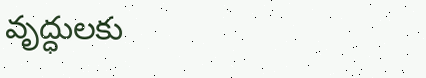వృద్ధులకు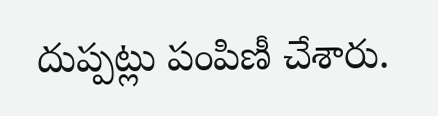దుప్పట్లు పంపిణీ చేశారు.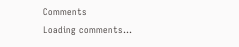Comments
Loading comments...